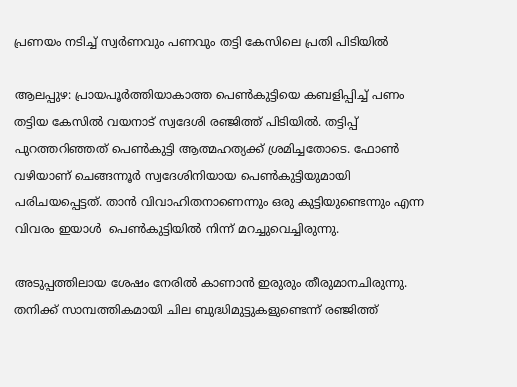പ്രണയം നടിച്ച് സ്വര്‍ണവും പണവും തട്ടി കേസിലെ പ്രതി പിടിയിൽ

ആലപ്പുഴ: പ്രായപൂര്‍ത്തിയാകാത്ത പെണ്‍കുട്ടിയെ കബളിപ്പിച്ച് പണം തട്ടിയ കേസില്‍ വയനാട് സ്വദേശി രഞ്ജിത്ത് പിടിയിൽ. തട്ടിപ്പ് പുറത്തറിഞ്ഞത് പെണ്‍കുട്ടി ആത്മഹത്യക്ക് ശ്രമിച്ചതോടെ. ഫോണ്‍ വഴിയാണ് ചെങ്ങന്നൂര്‍ സ്വദേശിനിയായ പെണ്‍കുട്ടിയുമായി പരിചയപ്പെട്ടത്. താന്‍ വിവാഹിതനാണെന്നും ഒരു കുട്ടിയുണ്ടെന്നും എന്ന വിവരം ഇയാൾ  പെണ്‍കുട്ടിയില്‍ നിന്ന് മറച്ചുവെച്ചിരുന്നു.

അടുപ്പത്തിലായ ശേഷം നേരില്‍ കാണാന്‍ ഇരുരും തീരുമാനചിരുന്നു. തനിക്ക് സാമ്പത്തികമായി ചില ബുദ്ധിമുട്ടുകളുണ്ടെന്ന് രഞ്ജിത്ത്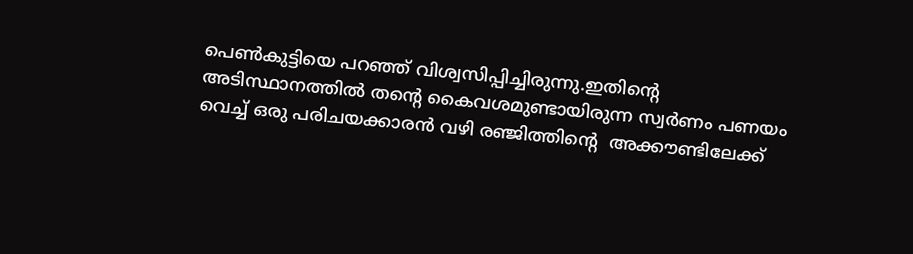പെൺകുട്ടിയെ പറഞ്ഞ് വിശ്വസിപ്പിച്ചിരുന്നു.ഇതിൻ്റെ അടിസ്ഥാനത്തിൽ തൻ്റെ കൈവശമുണ്ടായിരുന്ന സ്വര്‍ണം പണയം വെച്ച് ഒരു പരിചയക്കാരന്‍ വഴി രഞ്ജിത്തിൻ്റെ  അക്കൗണ്ടിലേക്ക്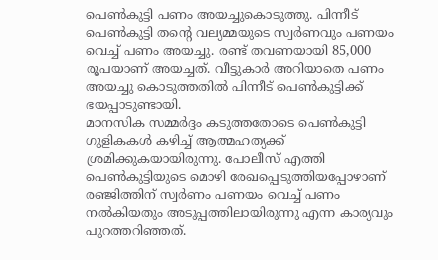പെണ്‍കുട്ടി പണം അയച്ചുകൊടുത്തു. പിന്നീട് പെണ്‍കുട്ടി തൻ്റെ വല്യമ്മയുടെ സ്വര്‍ണവും പണയം വെച്ച് പണം അയച്ചു. രണ്ട് തവണയായി 85,000 രൂപയാണ് അയച്ചത്. വീട്ടുകാര്‍ അറിയാതെ പണം അയച്ചു കൊടുത്തതില്‍ പിന്നീട് പെണ്‍കുട്ടിക്ക് ഭയപ്പാടുണ്ടായി.
മാനസിക സമ്മര്‍ദ്ദം കടുത്തതോടെ പെണ്‍കുട്ടി ഗുളികകള്‍ കഴിച്ച് ആത്മഹത്യക്ക് ശ്രമിക്കുകയായിരുന്നു. പോലീസ് എത്തി പെണ്‍കുട്ടിയുടെ മൊഴി രേഖപ്പെടുത്തിയപ്പോഴാണ് രഞ്ജിത്തിന് സ്വര്‍ണം പണയം വെച്ച് പണം നല്‍കിയതും അടുപ്പത്തിലായിരുന്നു എന്ന കാര്യവും പുറത്തറിഞ്ഞത്.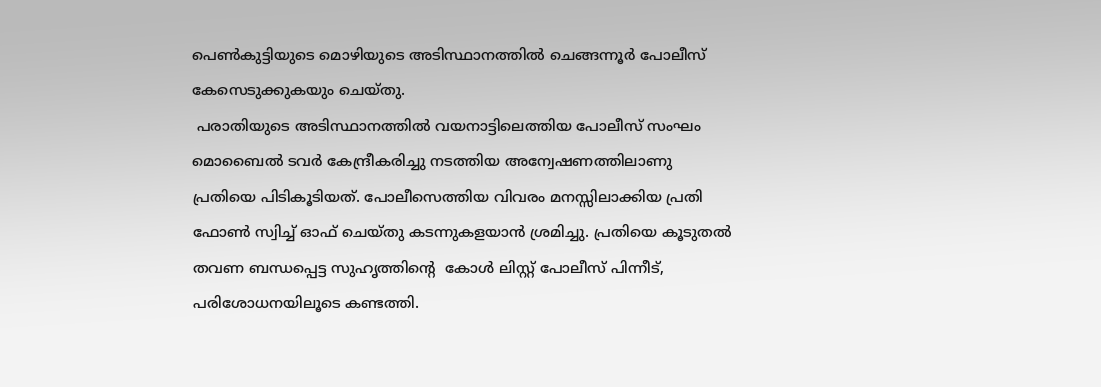പെണ്‍കുട്ടിയുടെ മൊഴിയുടെ അടിസ്ഥാനത്തില്‍ ചെങ്ങന്നൂര്‍ പോലീസ് കേസെടുക്കുകയും ചെയ്തു.
 പരാതിയുടെ അടിസ്ഥാനത്തിൽ വയനാട്ടിലെത്തിയ പോലീസ് സംഘം മൊബൈല്‍ ടവര്‍ കേന്ദ്രീകരിച്ചു നടത്തിയ അന്വേഷണത്തിലാണു പ്രതിയെ പിടികൂടിയത്. പോലീസെത്തിയ വിവരം മനസ്സിലാക്കിയ പ്രതി ഫോണ്‍ സ്വിച്ച് ഓഫ് ചെയ്തു കടന്നുകളയാന്‍ ശ്രമിച്ചു. പ്രതിയെ കൂടുതല്‍ തവണ ബന്ധപ്പെട്ട സുഹൃത്തിൻ്റെ  കോള്‍ ലിസ്റ്റ് പോലീസ് പിന്നീട്, പരിശോധനയിലൂടെ കണ്ടത്തി.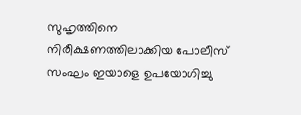സുഹൃത്തിനെ നിരീക്ഷണത്തിലാക്കിയ പോലീസ് സംഘം ഇയാളെ ഉപയോഗിച്ചു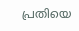പ്രതിയെ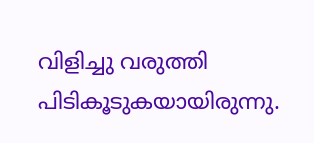വിളിച്ചു വരുത്തി പിടികൂടുകയായിരുന്നു.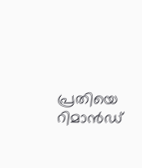പ്രതിയെ റിമാന്‍ഡ്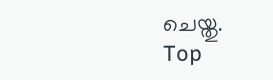ചെയ്തു.
Top